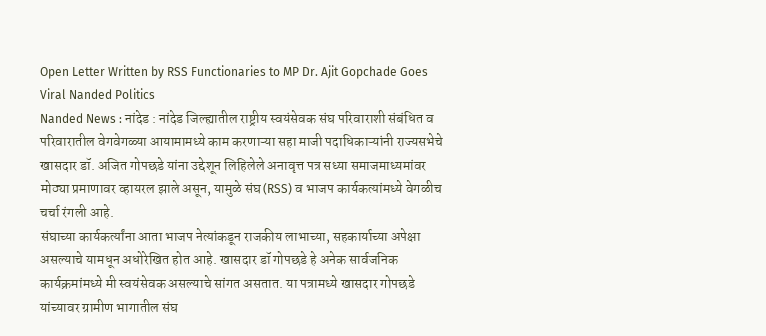Open Letter Written by RSS Functionaries to MP Dr. Ajit Gopchade Goes Viral Nanded Politics
Nanded News : नांदेड : नांदेड जिल्ह्यातील राष्ट्रीय स्वयंसेवक संघ परिवाराशी संबंधित व परिवारातील वेगवेगळ्या आयामामध्ये काम करणाऱ्या सहा माजी पदाधिकाऱ्यांनी राज्यसभेचे खासदार डॉ. अजित गोपछडे यांना उद्देशून लिहिलेले अनावृत्त पत्र सध्या समाजमाध्यमांवर मोठ्या प्रमाणावर व्हायरल झाले असून, यामुळे संघ (RSS) व भाजप कार्यकत्यांमध्ये वेगळीच चर्चा रंगली आहे.
संघाच्या कार्यकर्त्यांना आता भाजप नेत्यांकडून राजकीय लाभाच्या, सहकार्याच्या अपेक्षा असल्याचे यामधून अधोरेखित होत आहे. खासदार डॉ गोपछडे हे अनेक सार्वजनिक कार्यक्रमांमध्ये मी स्वयंसेवक असल्याचे सांगत असतात. या पत्रामध्ये खासदार गोपछडे यांच्यावर ग्रामीण भागातील संघ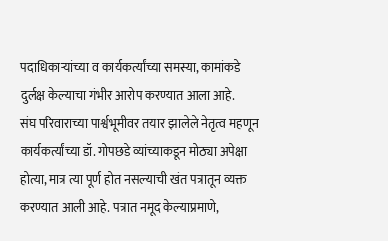पदाधिकाऱ्यांच्या व कार्यकर्त्यांच्या समस्या, कामांकडे दुर्लक्ष केल्याचा गंभीर आरोप करण्यात आला आहे.
संघ परिवाराच्या पार्श्वभूमीवर तयार झालेले नेतृत्व महणून कार्यकर्त्यांच्या डॉ. गोपछडे व्यांच्याकडून मोठ्या अपेक्षा होत्या, मात्र त्या पूर्ण होत नसल्याची खंत पत्रातून व्यक्त करण्यात आली आहे. पत्रात नमूद केल्याप्रमाणे,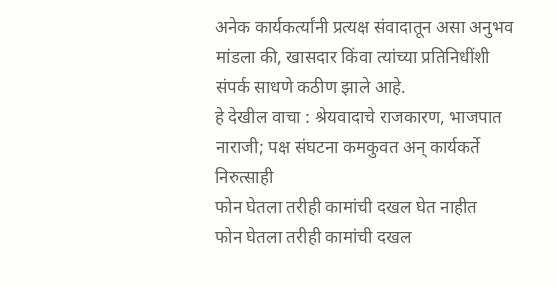अनेक कार्यकर्त्यांनी प्रत्यक्ष संवादातून असा अनुभव मांडला की, खासदार किंवा त्यांच्या प्रतिनिधींशी संपर्क साधणे कठीण झाले आहे.
हे देखील वाचा : श्रेयवादाचे राजकारण, भाजपात नाराजी; पक्ष संघटना कमकुवत अन् कार्यकर्ते निरुत्साही
फोन घेतला तरीही कामांची दखल घेत नाहीत
फोन घेतला तरीही कामांची दखल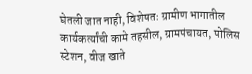घेतली जात नाही, विशेषतः ग्रामीण भागातील कार्यकर्त्यांची कामे तहसील, ग्रामपंचायत, पोलिस स्टेशन, वीज खाते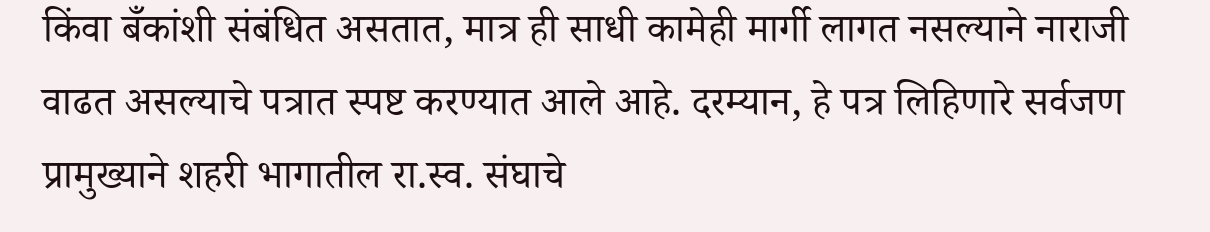किंवा बँकांशी संबंधित असतात, मात्र ही साधी कामेही मार्गी लागत नसल्याने नाराजी वाढत असल्याचे पत्रात स्पष्ट करण्यात आले आहे. दरम्यान, हे पत्र लिहिणारे सर्वजण प्रामुख्याने शहरी भागातील रा.स्व. संघाचे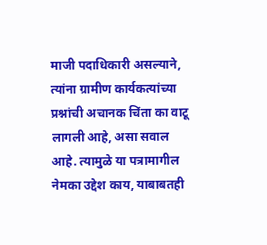माजी पदाधिकारी असल्याने, त्यांना ग्रामीण कार्यकत्यांच्या प्रश्नांची अचानक चिंता का वाटू लागली आहे, असा सवाल आहे. त्यामुळे या पत्रामागील नेमका उद्देश काय, याबाबतही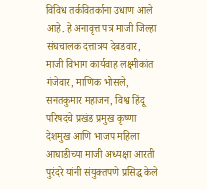विविध तर्कवितर्काना उधाण आले आहे. हे अनावृत्त पत्र माजी जिल्हा संघचालक दत्तात्रय देबडवार, माजी विभाग कार्यवाह लक्ष्मीकांत गंजेवार, माणिक भोसले, सनतकुमार महाजन, विश्व हिंदू परिषदचे प्रखंड प्रमुख कृष्णा देशमुख आणि भाजप महिला आघाडीच्या माजी अध्यक्षा आरती पुरंदरे यांनी संयुक्तपणे प्रसिद्ध केले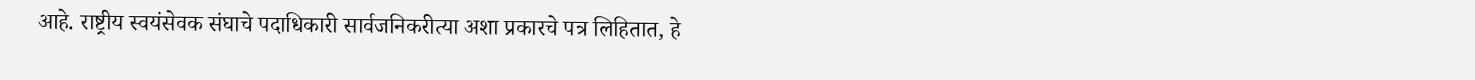आहे. राष्ट्रीय स्वयंसेवक संघाचे पदाधिकारी सार्वजनिकरीत्या अशा प्रकारचे पत्र लिहितात, हे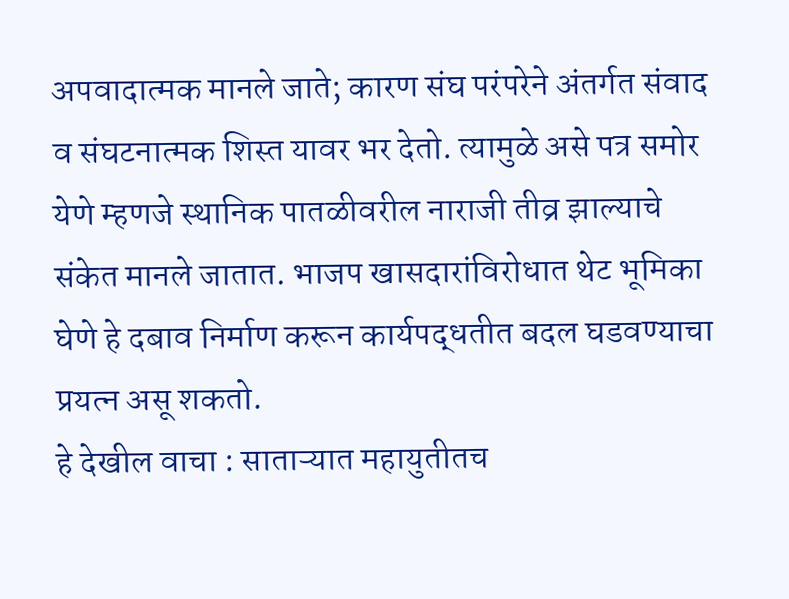अपवादात्मक मानले जाते; कारण संघ परंपरेने अंतर्गत संवाद व संघटनात्मक शिस्त यावर भर देतो. त्यामुळे असे पत्र समोर येणे म्हणजे स्थानिक पातळीवरील नाराजी तीव्र झाल्याचे संकेत मानले जातात. भाजप खासदारांविरोधात थेट भूमिका घेणे हे दबाव निर्माण करून कार्यपद्धतीत बदल घडवण्याचा प्रयत्न असू शकतो.
हे देखील वाचा : साताऱ्यात महायुतीतच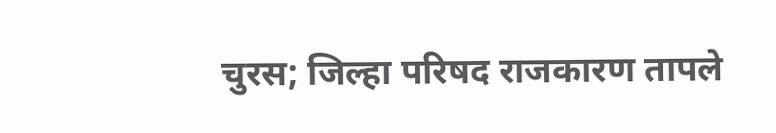चुरस; जिल्हा परिषद राजकारण तापले